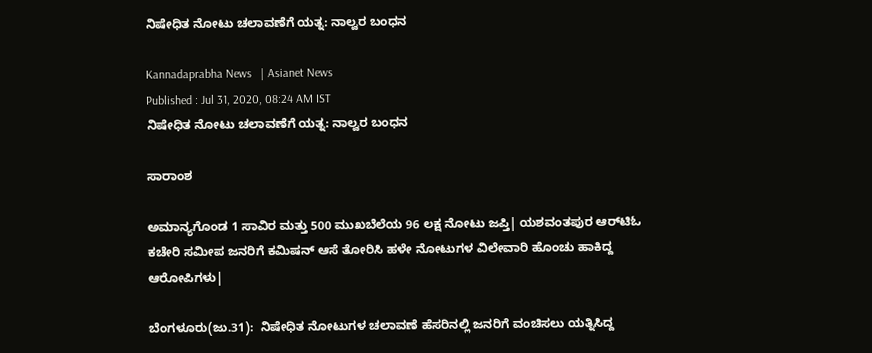ನಿಷೇಧಿತ ನೋಟು ಚಲಾವಣೆಗೆ ಯತ್ನ: ನಾಲ್ವರ ಬಂಧನ

Kannadaprabha News   | Asianet News
Published : Jul 31, 2020, 08:24 AM IST
ನಿಷೇಧಿತ ನೋಟು ಚಲಾವಣೆಗೆ ಯತ್ನ: ನಾಲ್ವರ ಬಂಧನ

ಸಾರಾಂಶ

ಅಮಾನ್ಯಗೊಂಡ 1 ಸಾವಿರ ಮತ್ತು 500 ಮುಖಬೆಲೆಯ 96 ಲಕ್ಷ ನೋಟು ಜಪ್ತಿ| ಯಶವಂತಪುರ ಆರ್‌ಟಿಓ ಕಚೇರಿ ಸಮೀಪ ಜನರಿಗೆ ಕಮಿಷನ್‌ ಆಸೆ ತೋರಿಸಿ ಹಳೇ ನೋಟುಗಳ ವಿಲೇವಾರಿ ಹೊಂಚು ಹಾಕಿದ್ದ ಆರೋಪಿಗಳು|

ಬೆಂಗಳೂರು(ಜು.31):  ನಿಷೇಧಿತ ನೋಟುಗಳ ಚಲಾವಣೆ ಹೆಸರಿನಲ್ಲಿ ಜನರಿಗೆ ವಂಚಿಸಲು ಯತ್ನಿಸಿದ್ದ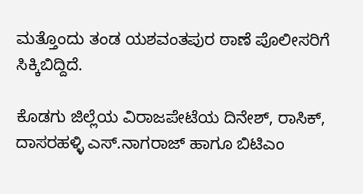ಮತ್ತೊಂದು ತಂಡ ಯಶವಂತಪುರ ಠಾಣೆ ಪೊಲೀಸರಿಗೆ ಸಿಕ್ಕಿಬಿದ್ದಿದೆ.

ಕೊಡಗು ಜಿಲ್ಲೆಯ ವಿರಾಜಪೇಟೆಯ ದಿನೇಶ್‌, ರಾಸಿಕ್‌, ದಾಸರಹಳ್ಳಿ ಎಸ್‌.ನಾಗರಾಜ್‌ ಹಾಗೂ ಬಿಟಿಎಂ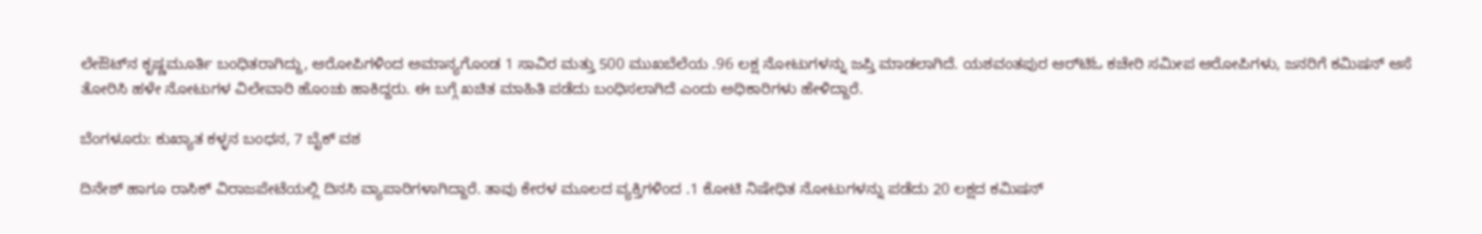ಲೇಔಟ್‌ನ ಕೃಷ್ಣಮೂರ್ತಿ ಬಂಧಿತರಾಗಿದ್ದು, ಆರೋಪಿಗಳಿಂದ ಅಮಾನ್ಯಗೊಂಡ 1 ಸಾವಿರ ಮತ್ತು 500 ಮುಖಬೆಲೆಯ .96 ಲಕ್ಷ ನೋಟುಗಳನ್ನು ಜಪ್ತಿ ಮಾಡಲಾಗಿದೆ. ಯಶವಂತಪುರ ಆರ್‌ಟಿಓ ಕಚೇರಿ ಸಮೀಪ ಆರೋಪಿಗಳು, ಜನರಿಗೆ ಕಮಿಷನ್‌ ಆಸೆ ತೋರಿಸಿ ಹಳೇ ನೋಟುಗಳ ವಿಲೇವಾರಿ ಹೊಂಚು ಹಾಕಿದ್ದರು. ಈ ಬಗ್ಗೆ ಖಚಿತ ಮಾಹಿತಿ ಪಡೆದು ಬಂಧಿಸಲಾಗಿದೆ ಎಂದು ಅಧಿಕಾರಿಗಳು ಹೇಳಿದ್ದಾರೆ.

ಬೆಂಗಳೂರು: ಕುಖ್ಯಾತ ಕಳ್ಳನ ಬಂಧನ, 7 ಬೈಕ್‌ ವಶ

ದಿನೇಶ್‌ ಹಾಗೂ ರಾಸಿಕ್‌ ವಿರಾಜಪೇಟೆಯಲ್ಲಿ ದಿನಸಿ ವ್ಯಾಪಾರಿಗಳಾಗಿದ್ದಾರೆ. ತಾವು ಕೇರಳ ಮೂಲದ ವ್ಯಕ್ತಿಗಳಿಂದ .1 ಕೋಟಿ ನಿಷೇಧಿತ ನೋಟುಗಳನ್ನು ಪಡೆದು 20 ಲಕ್ಷದ ಕಮಿಷನ್‌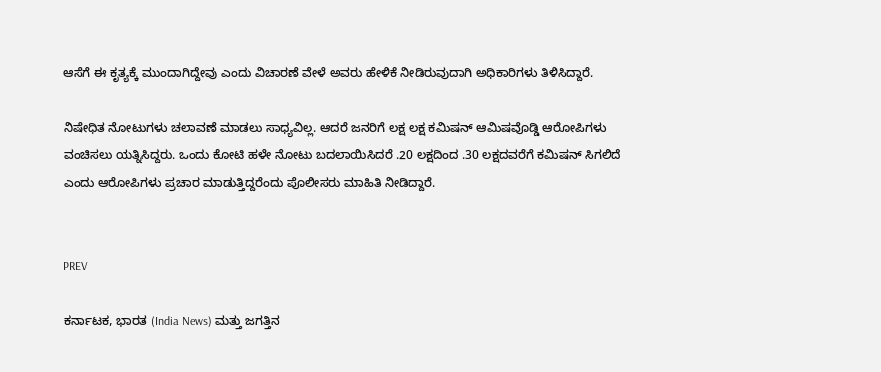ಆಸೆಗೆ ಈ ಕೃತ್ಯಕ್ಕೆ ಮುಂದಾಗಿದ್ದೇವು ಎಂದು ವಿಚಾರಣೆ ವೇಳೆ ಅವರು ಹೇಳಿಕೆ ನೀಡಿರುವುದಾಗಿ ಅಧಿಕಾರಿಗಳು ತಿಳಿಸಿದ್ದಾರೆ.

ನಿಷೇಧಿತ ನೋಟುಗಳು ಚಲಾವಣೆ ಮಾಡಲು ಸಾಧ್ಯವಿಲ್ಲ. ಆದರೆ ಜನರಿಗೆ ಲಕ್ಷ ಲಕ್ಷ ಕಮಿಷನ್‌ ಆಮಿಷವೊಡ್ಡಿ ಆರೋಪಿಗಳು ವಂಚಿಸಲು ಯತ್ನಿಸಿದ್ದರು. ಒಂದು ಕೋಟಿ ಹಳೇ ನೋಟು ಬದಲಾಯಿಸಿದರೆ .20 ಲಕ್ಷದಿಂದ .30 ಲಕ್ಷದವರೆಗೆ ಕಮಿಷನ್‌ ಸಿಗಲಿದೆ ಎಂದು ಆರೋಪಿಗಳು ಪ್ರಚಾರ ಮಾಡುತ್ತಿದ್ದರೆಂದು ಪೊಲೀಸರು ಮಾಹಿತಿ ನೀಡಿದ್ದಾರೆ.


PREV

ಕರ್ನಾಟಕ, ಭಾರತ (India News) ಮತ್ತು ಜಗತ್ತಿನ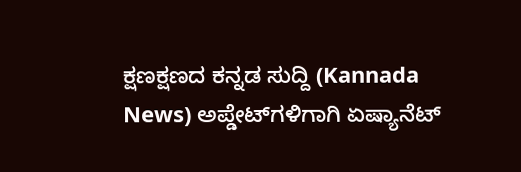ಕ್ಷಣಕ್ಷಣದ ಕನ್ನಡ ಸುದ್ದಿ (Kannada News) ಅಪ್ಡೇಟ್‌ಗಳಿಗಾಗಿ ಏಷ್ಯಾನೆಟ್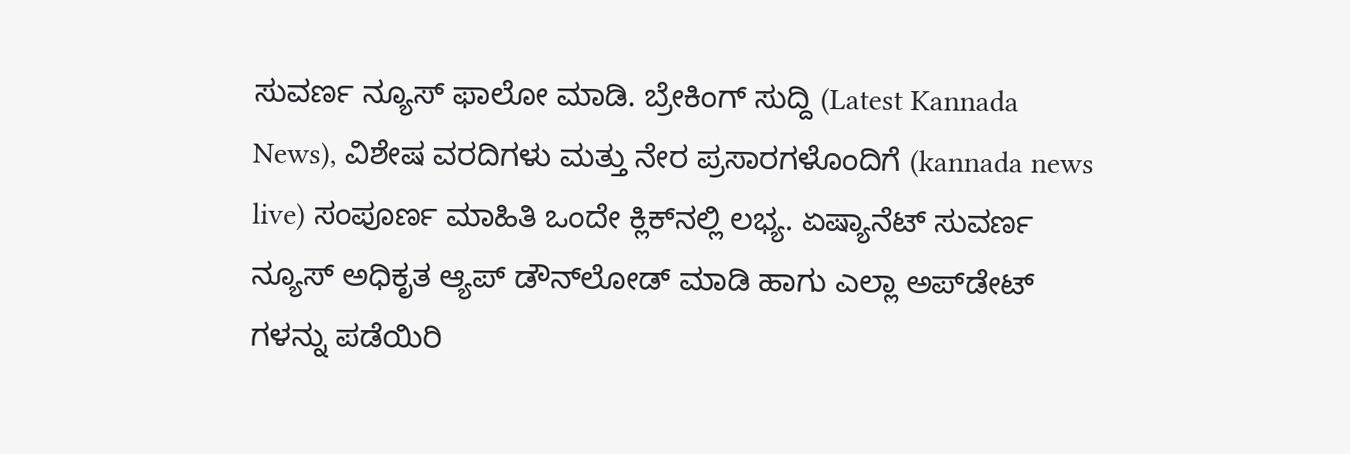ಸುವರ್ಣ ನ್ಯೂಸ್‌ ಫಾಲೋ ಮಾಡಿ. ಬ್ರೇಕಿಂಗ್ ಸುದ್ದಿ (Latest Kannada News), ವಿಶೇಷ ವರದಿಗಳು ಮತ್ತು ನೇರ ಪ್ರಸಾರಗಳೊಂದಿಗೆ (kannada news live) ಸಂಪೂರ್ಣ ಮಾಹಿತಿ ಒಂದೇ ಕ್ಲಿಕ್‌ನಲ್ಲಿ ಲಭ್ಯ. ಏಷ್ಯಾನೆಟ್ ಸುವರ್ಣ ನ್ಯೂಸ್ ಅಧಿಕೃತ ಆ್ಯಪ್ ಡೌನ್‌ಲೋಡ್ ಮಾಡಿ ಹಾಗು ಎಲ್ಲಾ ಅಪ್‌ಡೇಟ್ ಗಳನ್ನು ಪಡೆಯಿರಿ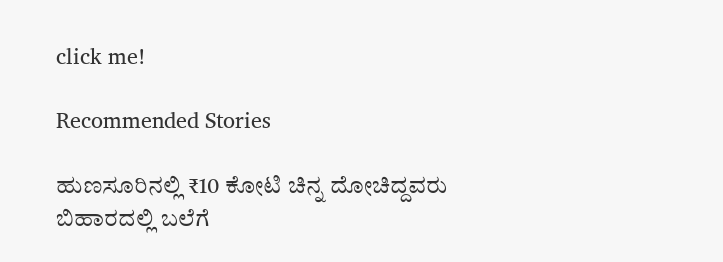click me!

Recommended Stories

ಹುಣಸೂರಿನಲ್ಲಿ ₹10 ಕೋಟಿ ಚಿನ್ನ ದೋಚಿದ್ದವರು ಬಿಹಾರದಲ್ಲಿ ಬಲೆಗೆ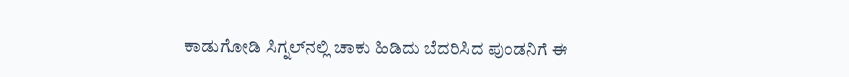ಕಾಡುಗೋಡಿ ಸಿಗ್ನಲ್‌ನಲ್ಲಿ ಚಾಕು ಹಿಡಿದು ಬೆದರಿಸಿದ ಪುಂಡನಿಗೆ ಈ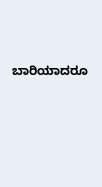ಬಾರಿಯಾದರೂ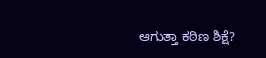ಆಗುತ್ತಾ ಕಠಿಣ ಶಿಕ್ಷೆ?